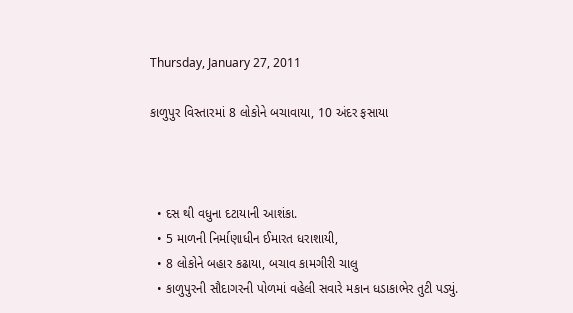Thursday, January 27, 2011

કાળુપુર વિસ્તારમાં 8 લોકોને બચાવાયા, 10 અંદર ફસાયા



  • દસ થી વધુના દટાયાની આશંકા.
  • 5 માળની નિર્માણાધીન ઈમારત ધરાશાયી,
  • 8 લોકોને બહાર કઢાયા, બચાવ કામગીરી ચાલુ
  • કાળુપુરની સૌદાગરની પોળમાં વહેલી સવારે મકાન ધડાકાભેર તુટી પડ્યું.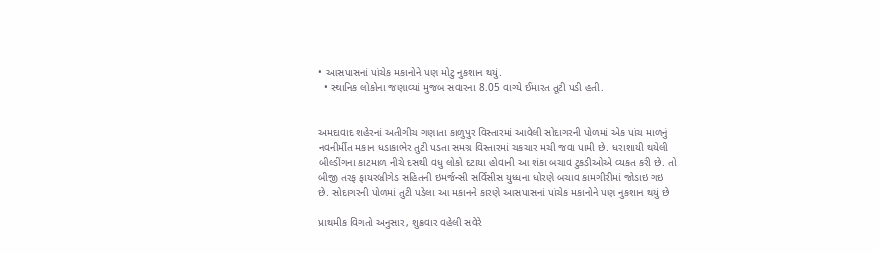• આસપાસનાં પાંચેક મકાનોને પણ મોટુ નુકશાન થયું.
  • સ્થાનિક લોકોના જણાવ્યાં મુજબ સવારના 8.05 વાગ્યે ઈમારત તૂટી પડી હતી.


અમદાવાદ શહેરનાં અતીગીચ ગણાતા કાળુપુર વિસ્તારમાં આવેલી સોદાગરની પોળમાં એક પાંચ માળનું નવનીર્મીત મકાન ધડાકાભેર તુટી પડતા સમગ્ર વિસ્તારમાં ચકચાર મચી જવા પામી છે. ધરાશાયી થયેલી બીલ્ડીંગના કાટમાળ નીચે દસથી વધુ લોકો દટાયા હોવાની આ શંકા બચાવ ટુકડીઓએ વ્યકત કરી છે. તો બીજી તરફ ફાયરબ્રીગેડ સહિતની ઇમર્જન્સી સર્વિસીસ યુધ્ધના ધોરણે બચાવ કામગીરીમાં જોડાઇ ગઇ છે. સોદાગરની પોળમાં તુટી પડેલા આ મકાનને કારણે આસપાસનાં પાંચેક મકાનોને પણ નુકશાન થયું છે

પ્રાથમીક વિગતો અનુસાર, શુક્રવાર વહેલી સવેરે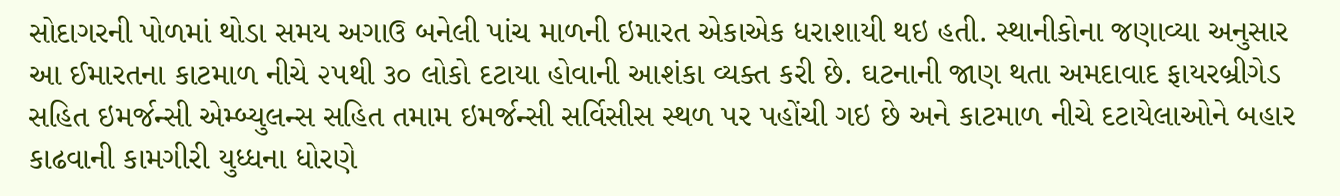સોદાગરની પોળમાં થોડા સમય અગાઉ બનેલી પાંચ માળની ઇમારત એકાએક ધરાશાયી થઇ હતી. સ્થાનીકોના જણાવ્યા અનુસાર આ ઈમારતના કાટમાળ નીચે ૨૫થી ૩૦ લોકો દટાયા હોવાની આશંકા વ્યક્ત કરી છે. ઘટનાની જાણ થતા અમદાવાદ ફાયરબ્રીગેડ સહિત ઇમર્જન્સી એમ્બ્યુલન્સ સહિત તમામ ઇમર્જન્સી સર્વિસીસ સ્થળ પર પહોંચી ગઇ છે અને કાટમાળ નીચે દટાયેલાઓને બહાર કાઢવાની કામગીરી યુધ્ધના ધોરણે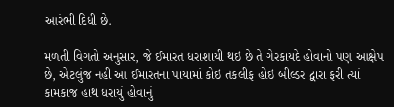આરંભી દિધી છે.

મળતી વિગતો અનુસાર, જે ઈમારત ધરાશાયી થઇ છે તે ગેરકાયદે હોવાનો પણ આક્ષેપ છે, એટલુંજ નહી આ ઈમારતના પાયામાં કોઇ તકલીફ હોઇ બીલ્ડર દ્વારા ફરી ત્યાં કામકાજ હાથ ધરાયું હોવાનું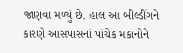જાણવા મળ્યું છે. હાલ આ બીલ્ડીંગને કારણે આસપાસનાં પાંચેક મકાનોને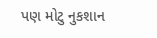પણ મોટુ નુકશાન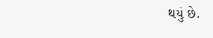થયું છે.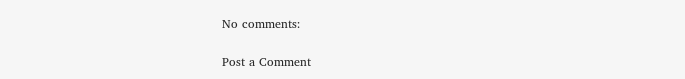No comments:

Post a Comment